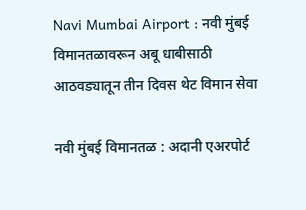Navi Mumbai Airport : नवी मुंबई विमानतळावरून अबू धाबीसाठी आठवड्यातून तीन दिवस थेट विमान सेवा

नवी मुंबई विमानतळ : अदानी एअरपोर्ट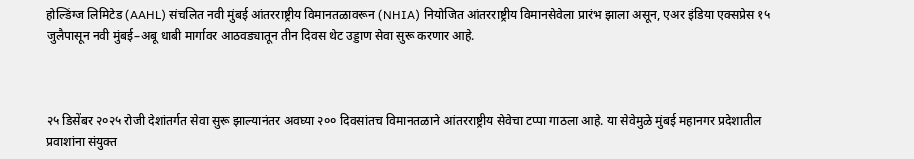होल्डिंग्ज लिमिटेड (AAHL) संचलित नवी मुंबई आंतरराष्ट्रीय विमानतळावरून (NHIA) नियोजित आंतरराष्ट्रीय विमानसेवेला प्रारंभ झाला असून, एअर इंडिया एक्सप्रेस १५ जुलैपासून नवी मुंबई–अबू धाबी मार्गावर आठवड्यातून तीन दिवस थेट उड्डाण सेवा सुरू करणार आहे.



२५ डिसेंबर २०२५ रोजी देशांतर्गत सेवा सुरू झाल्यानंतर अवघ्या २०० दिवसांतच विमानतळाने आंतरराष्ट्रीय सेवेचा टप्पा गाठला आहे. या सेवेमुळे मुंबई महानगर प्रदेशातील प्रवाशांना संयुक्त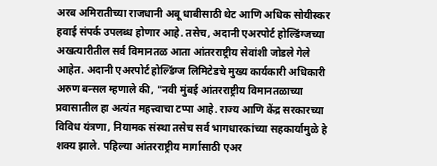अरब अमिरातीच्या राजधानी अबू धाबीसाठी थेट आणि अधिक सोयीस्कर हवाई संपर्क उपलब्ध होणार आहे. तसेच, अदानी एअरपोर्ट होल्डिंग्जच्या अखत्यारीतील सर्व विमानतळ आता आंतरराष्ट्रीय सेवांशी जोडले गेले आहेत. अदानी एअरपोर्ट होल्डिंग्ज लिमिटेडचे मुख्य कार्यकारी अधिकारी अरुण बन्सल म्हणाले की, "नवी मुंबई आंतरराष्ट्रीय विमानतळाच्या प्रवासातील हा अत्यंत महत्त्वाचा टप्पा आहे. राज्य आणि केंद्र सरकारच्या विविध यंत्रणा, नियामक संस्था तसेच सर्व भागधारकांच्या सहकार्यामुळे हे शक्य झाले. पहिल्या आंतरराष्ट्रीय मार्गासाठी एअर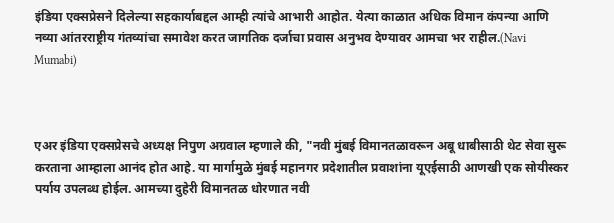इंडिया एक्सप्रेसने दिलेल्या सहकार्याबद्दल आम्ही त्यांचे आभारी आहोत. येत्या काळात अधिक विमान कंपन्या आणि नव्या आंतरराष्ट्रीय गंतव्यांचा समावेश करत जागतिक दर्जाचा प्रवास अनुभव देण्यावर आमचा भर राहील.(Navi Mumabi)



एअर इंडिया एक्सप्रेसचे अध्यक्ष निपुण अग्रवाल म्हणाले की, "नवी मुंबई विमानतळावरून अबू धाबीसाठी थेट सेवा सुरू करताना आम्हाला आनंद होत आहे. या मार्गामुळे मुंबई महानगर प्रदेशातील प्रवाशांना यूएईसाठी आणखी एक सोयीस्कर पर्याय उपलब्ध होईल. आमच्या दुहेरी विमानतळ धोरणात नवी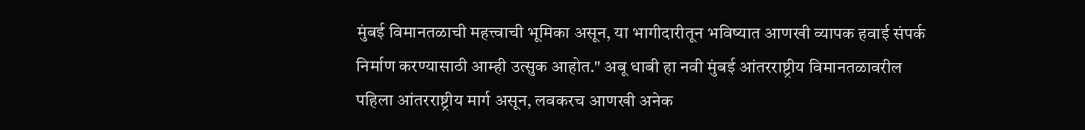मुंबई विमानतळाची महत्त्वाची भूमिका असून, या भागीदारीतून भविष्यात आणखी व्यापक हवाई संपर्क निर्माण करण्यासाठी आम्ही उत्सुक आहोत." अबू धाबी हा नवी मुंबई आंतरराष्ट्रीय विमानतळावरील पहिला आंतरराष्ट्रीय मार्ग असून, लवकरच आणखी अनेक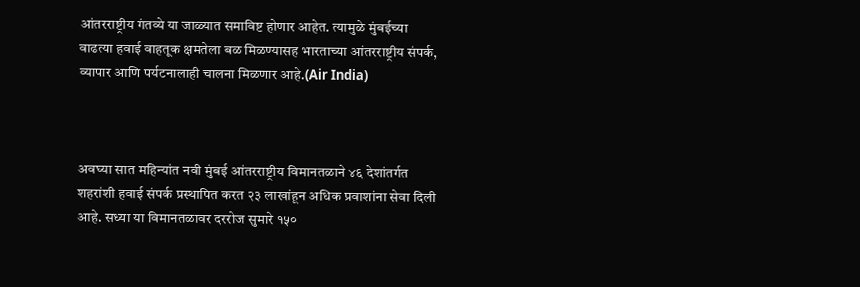आंतरराष्ट्रीय गंतव्ये या जाळ्यात समाविष्ट होणार आहेत. त्यामुळे मुंबईच्या वाढत्या हवाई वाहतूक क्षमतेला बळ मिळण्यासह भारताच्या आंतरराष्ट्रीय संपर्क, व्यापार आणि पर्यटनालाही चालना मिळणार आहे.(Air India)



अवघ्या सात महिन्यांत नवी मुंबई आंतरराष्ट्रीय विमानतळाने ४६ देशांतर्गत शहरांशी हवाई संपर्क प्रस्थापित करत २३ लाखांहून अधिक प्रवाशांना सेवा दिली आहे. सध्या या विमानतळावर दररोज सुमारे १५०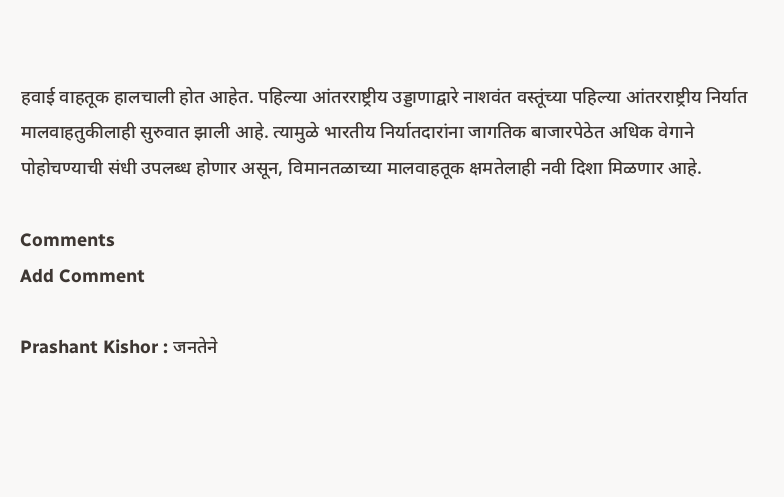हवाई वाहतूक हालचाली होत आहेत. पहिल्या आंतरराष्ट्रीय उड्डाणाद्वारे नाशवंत वस्तूंच्या पहिल्या आंतरराष्ट्रीय निर्यात मालवाहतुकीलाही सुरुवात झाली आहे. त्यामुळे भारतीय निर्यातदारांना जागतिक बाजारपेठेत अधिक वेगाने पोहोचण्याची संधी उपलब्ध होणार असून, विमानतळाच्या मालवाहतूक क्षमतेलाही नवी दिशा मिळणार आहे.

Comments
Add Comment

Prashant Kishor : जनतेने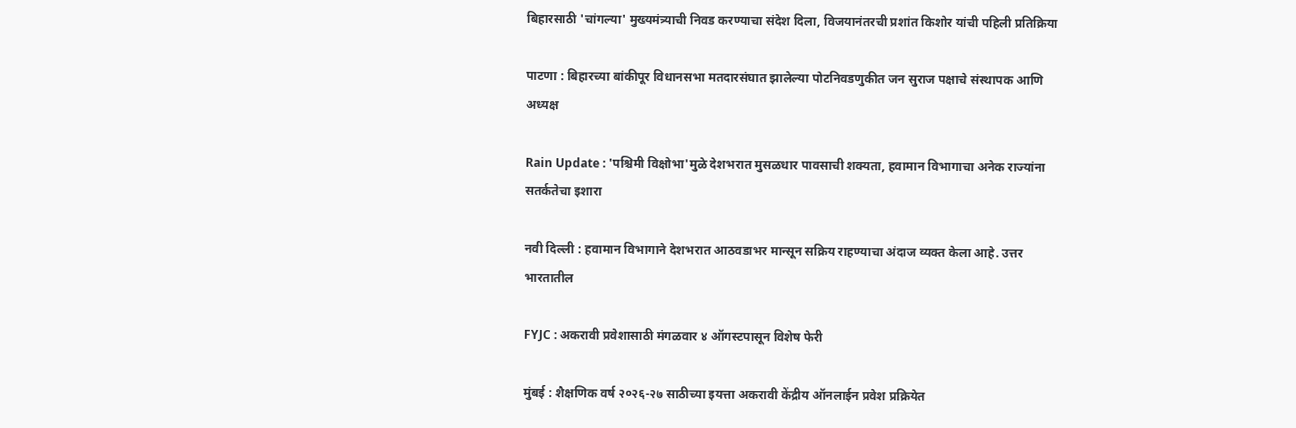बिहारसाठी 'चांगल्या' मुख्यमंत्र्याची निवड करण्याचा संदेश दिला, विजयानंतरची प्रशांत किशोर यांची पहिली प्रतिक्रिया

पाटणा : बिहारच्या बांकीपूर विधानसभा मतदारसंघात झालेल्या पोटनिवडणुकीत जन सुराज पक्षाचे संस्थापक आणि अध्यक्ष

Rain Update : 'पश्चिमी विक्षोभा'मुळे देशभरात मुसळधार पावसाची शक्यता, हवामान विभागाचा अनेक राज्यांना सतर्कतेचा इशारा

नवी दिल्ली : हवामान विभागाने देशभरात आठवडाभर मान्सून सक्रिय राहण्याचा अंदाज व्यक्त केला आहे. उत्तर भारतातील

FYJC : अकरावी प्रवेशासाठी मंगळवार ४ ऑगस्टपासून विशेष फेरी

मुंबई : शैक्षणिक वर्ष २०२६-२७ साठीच्या इयत्ता अकरावी केंद्रीय ऑनलाईन प्रवेश प्रक्रियेत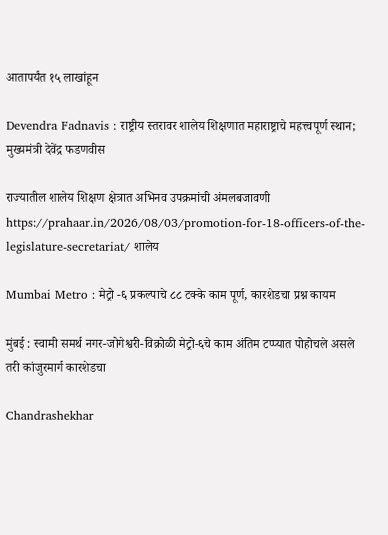आतापर्यंत १५ लाखांहून

Devendra Fadnavis : राष्ट्रीय स्तरावर शालेय शिक्षणात महाराष्ट्राचे महत्त्वपूर्ण स्थान; मुख्यमंत्री देवेंद्र फडणवीस

राज्यातील शालेय शिक्षण क्षेत्रात अभिनव उपक्रमांची अंमलबजावणी https://prahaar.in/2026/08/03/promotion-for-18-officers-of-the-legislature-secretariat/ शालेय

Mumbai Metro : मेट्रो -६ प्रकल्पाचे ८८ टक्के काम पूर्ण, कारशेडचा प्रश्न कायम

मुंबई : स्वामी समर्थ नगर-जोगेश्वरी-विक्रोळी मेट्रो-६चे काम अंतिम टप्प्यात पोहोचले असले तरी कांजुरमार्ग कारशेडचा

Chandrashekhar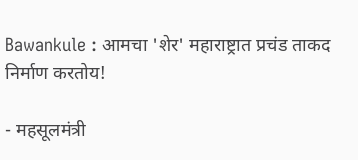Bawankule : आमचा 'शेर' महाराष्ट्रात प्रचंड ताकद निर्माण करतोय!

- महसूलमंत्री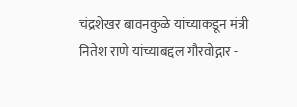चंद्रशेखर बावनकुळे यांच्याकडून मंत्री नितेश राणे यांच्याबद्दल गौरवोद्गार -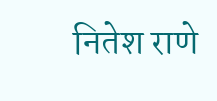नितेश राणे